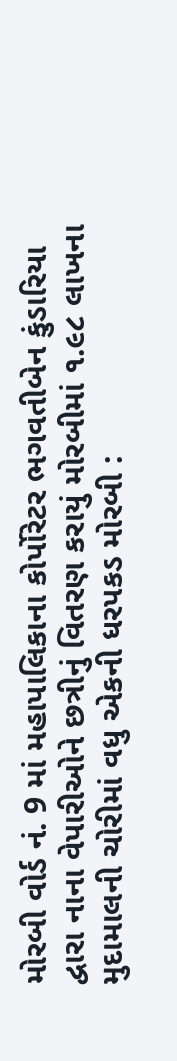મોરબી વોર્ડ નં. 9 માં મહાપાલિકાના કોર્પોરેટર ભગવતીબેન કુંડારિયા દ્વારા નાના વેપારીઓને છત્રીનું વિતરણ કરાયું મોરબીમાં ૧.૯૮ લાખના મુદામાલની ચોરીમાં વધુ એકની ધરપકડ મોરબી :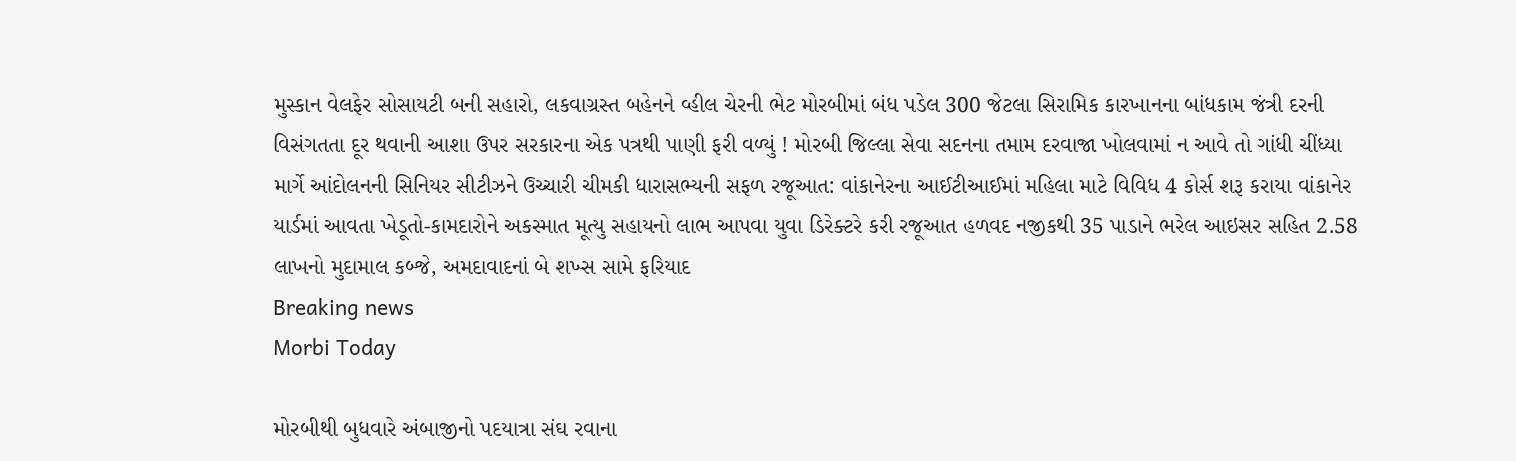મુસ્કાન વેલફેર સોસાયટી બની સહારો, લકવાગ્રસ્ત બહેનને વ્હીલ ચેરની ભેટ મોરબીમાં બંધ પડેલ 300 જેટલા સિરામિક કારખાનના બાંધકામ જંત્રી દરની વિસંગતતા દૂર થવાની આશા ઉપર સરકારના એક પત્રથી પાણી ફરી વળ્યું ! મોરબી જિલ્લા સેવા સદનના તમામ દરવાજા ખોલવામાં ન આવે તો ગાંધી ચીંધ્યા માર્ગે આંદોલનની સિનિયર સીટીઝને ઉચ્ચારી ચીમકી ધારાસભ્યની સફળ રજૂઆત: વાંકાનેરના આઈટીઆઈમાં મહિલા માટે વિવિધ 4 કોર્સ શરૂ કરાયા વાંકાનેર યાર્ડમાં આવતા ખેડૂતો-કામદારોને અકસ્માત મૂત્યુ સહાયનો લાભ આપવા યુવા ડિરેક્ટરે કરી રજૂઆત હળવદ નજીકથી 35 પાડાને ભરેલ આઇસર સહિત 2.58 લાખનો મુદામાલ કબ્જે, અમદાવાદનાં બે શખ્સ સામે ફરિયાદ
Breaking news
Morbi Today

મોરબીથી બુધવારે અંબાજીનો પદયાત્રા સંઘ રવાના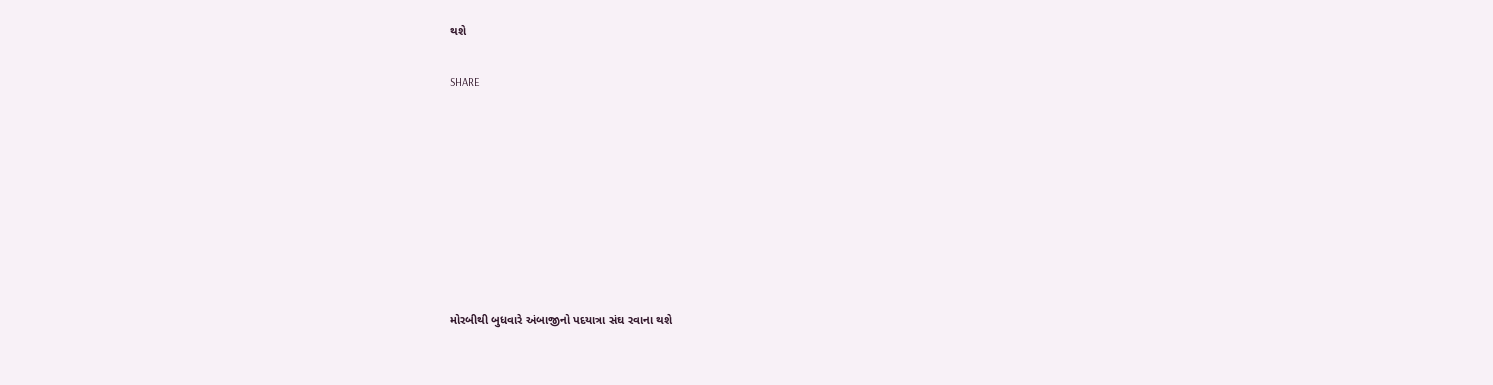થશે


SHARE













મોરબીથી બુધવારે અંબાજીનો પદયાત્રા સંઘ રવાના થશે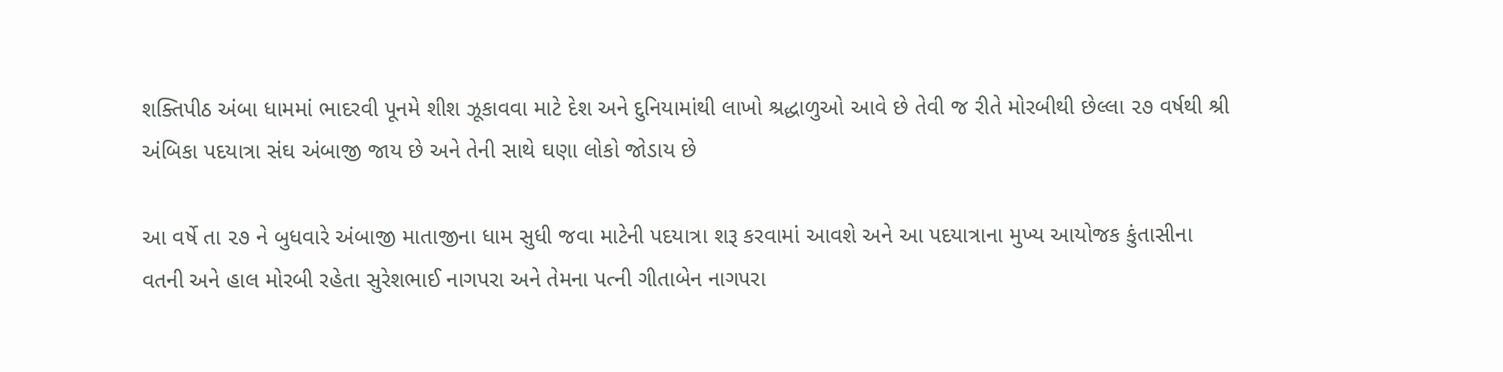શક્તિપીઠ અંબા ધામમાં ભાદરવી પૂનમે શીશ ઝૂકાવવા માટે દેશ અને દુનિયામાંથી લાખો શ્રદ્ધાળુઓ આવે છે તેવી જ રીતે મોરબીથી છેલ્લા ૨૭ વર્ષથી શ્રી અંબિકા પદયાત્રા સંઘ અંબાજી જાય છે અને તેની સાથે ઘણા લોકો જોડાય છે

આ વર્ષે તા ૨૭ ને બુધવારે અંબાજી માતાજીના ધામ સુધી જવા માટેની પદયાત્રા શરૂ કરવામાં આવશે અને આ પદયાત્રાના મુખ્ય આયોજક કુંતાસીના વતની અને હાલ મોરબી રહેતા સુરેશભાઈ નાગપરા અને તેમના પત્ની ગીતાબેન નાગપરા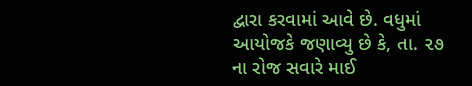દ્વારા કરવામાં આવે છે. વધુમાં આયોજકે જણાવ્યુ છે કે, તા. ૨૭ ના રોજ સવારે માઈ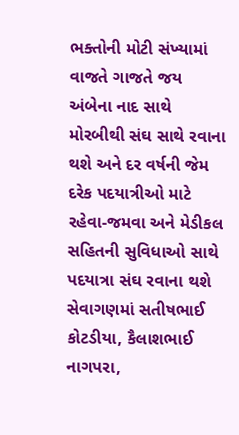ભક્તોની મોટી સંખ્યામાં વાજતે ગાજતે જય અંબેના નાદ સાથે મોરબીથી સંઘ સાથે રવાના થશે અને દર વર્ષની જેમ દરેક પદયાત્રીઓ માટે રહેવા-જમવા અને મેડીકલ સહિતની સુવિધાઓ સાથે પદયાત્રા સંઘ રવાના થશે સેવાગણમાં સતીષભાઈ કોટડીયા, કૈલાશભાઈ નાગપરા,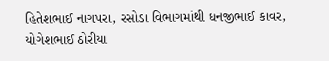હિતેશભાઈ નાગપરા, રસોડા વિભાગમાંથી ધનજીભાઈ કાવર, યોગેશભાઈ ઠોરીયા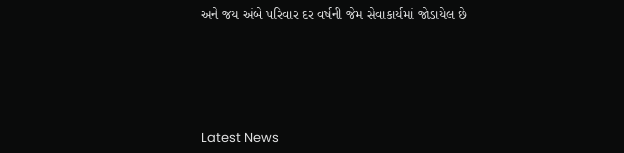અને જય અંબે પરિવાર દર વર્ષની જેમ સેવાકાર્યમાં જોડાયેલ છે






Latest News